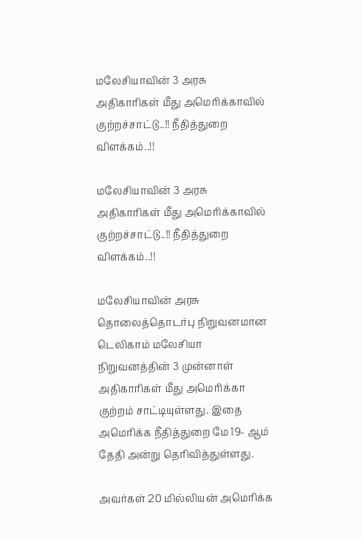மலேசியாவின் 3 அரசு அதிகாரிகள் மீது அமெரிக்காவில் குற்றச்சாட்டு..!! நீதித்துறை விளக்கம்..!!

மலேசியாவின் 3 அரசு அதிகாரிகள் மீது அமெரிக்காவில் குற்றச்சாட்டு..!! நீதித்துறை விளக்கம்..!!

மலேசியாவின் அரசு தொலைத்தொடர்பு நிறுவனமான டெலிகாம் மலேசியா நிறுவனத்தின் 3 முன்னாள் அதிகாரிகள் மீது அமெரிக்கா குற்றம் சாட்டியுள்ளது. இதை அமெரிக்க நீதித்துறை மே 19- ஆம் தேதி அன்று தெரிவித்துள்ளது.

அவர்கள் 20 மில்லியன் அமெரிக்க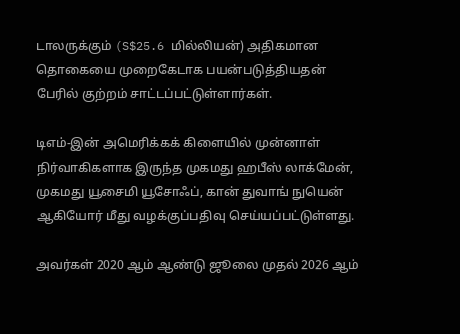டாலருக்கும் (S$25.6 மில்லியன்) அதிகமான தொகையை முறைகேடாக பயன்படுத்தியதன் பேரில் குற்றம் சாட்டப்பட்டுள்ளார்கள்.

டிஎம்-இன் அமெரிக்கக் கிளையில் முன்னாள் நிர்வாகிகளாக இருந்த முகமது ஹபீஸ் லாக்மேன், முகமது யூசைமி யூசோஃப், கான் துவாங் நுயென் ஆகியோர் மீது வழக்குப்பதிவு செய்யப்பட்டுள்ளது.

அவர்கள் 2020 ஆம் ஆண்டு ஜூலை முதல் 2026 ஆம்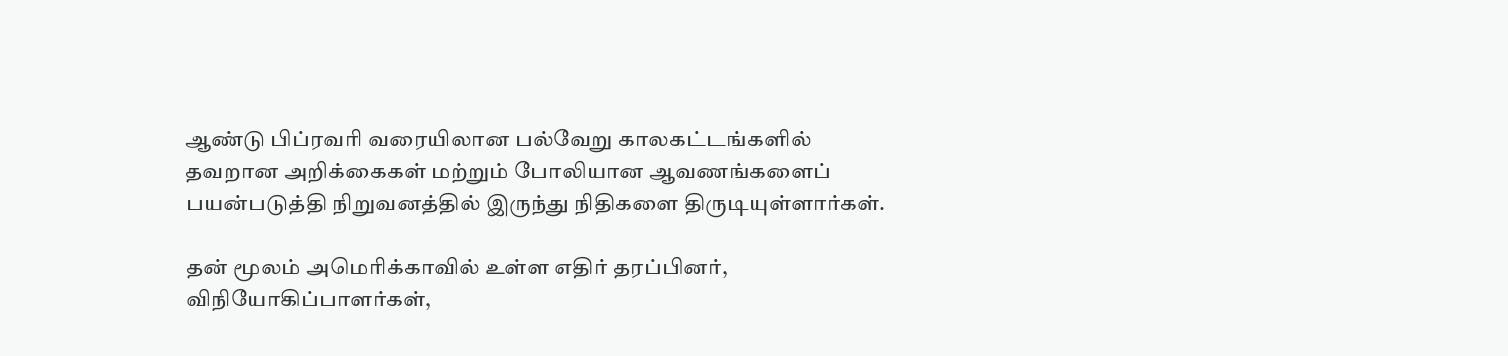ஆண்டு பிப்ரவரி வரையிலான பல்வேறு காலகட்டங்களில் தவறான அறிக்கைகள் மற்றும் போலியான ஆவணங்களைப் பயன்படுத்தி நிறுவனத்தில் இருந்து நிதிகளை திருடியுள்ளார்கள்.

தன் மூலம் அமெரிக்காவில் உள்ள எதிர் தரப்பினர், விநியோகிப்பாளர்கள்,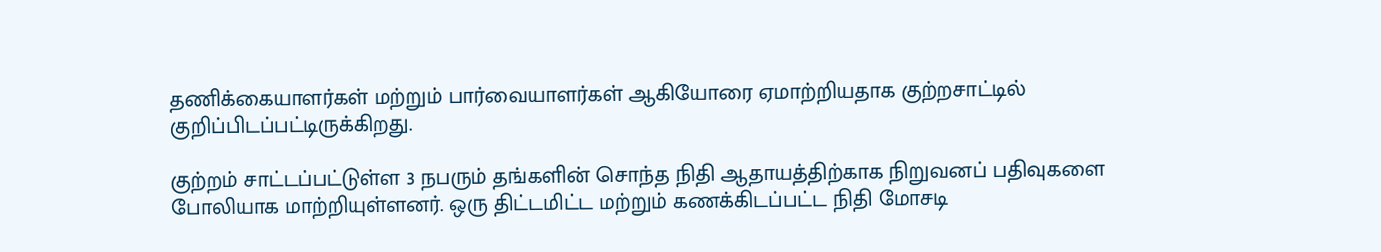தணிக்கையாளர்கள் மற்றும் பார்வையாளர்கள் ஆகியோரை ஏமாற்றியதாக குற்றசாட்டில் குறிப்பிடப்பட்டிருக்கிறது.

குற்றம் சாட்டப்பட்டுள்ள 3 நபரும் தங்களின் சொந்த நிதி ஆதாயத்திற்காக நிறுவனப் பதிவுகளை போலியாக மாற்றியுள்ளனர். ஒரு திட்டமிட்ட மற்றும் கணக்கிடப்பட்ட நிதி மோசடி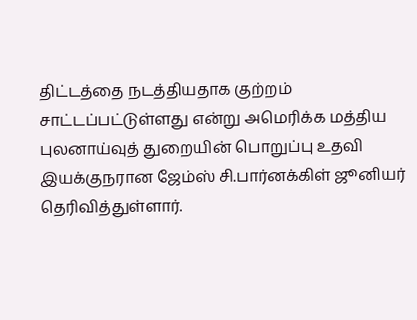திட்டத்தை நடத்தியதாக குற்றம் சாட்டப்பட்டுள்ளது என்று அமெரிக்க மத்திய புலனாய்வுத் துறையின் பொறுப்பு உதவி இயக்குநரான ஜேம்ஸ் சி.பார்னக்கிள் ஜூனியர் தெரிவித்துள்ளார்.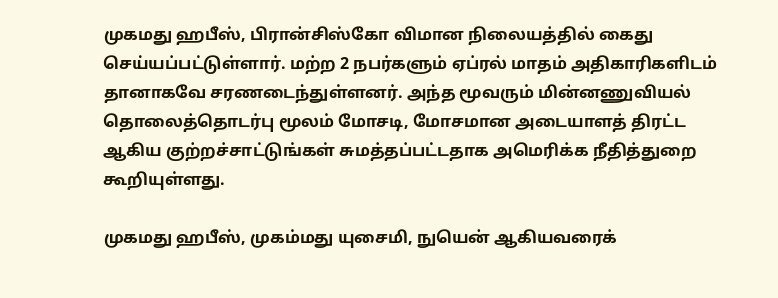முகமது ஹபீஸ், பிரான்சிஸ்கோ விமான நிலையத்தில் கைது செய்யப்பட்டுள்ளார். மற்ற 2 நபர்களும் ஏப்ரல் மாதம் அதிகாரிகளிடம் தானாகவே சரணடைந்துள்ளனர். அந்த மூவரும் மின்னணுவியல் தொலைத்தொடர்பு மூலம் மோசடி, மோசமான அடையாளத் திரட்ட ஆகிய குற்றச்சாட்டுங்கள் சுமத்தப்பட்டதாக அமெரிக்க நீதித்துறை கூறியுள்ளது.

முகமது ஹபீஸ், முகம்மது யுசைமி, நுயென் ஆகியவரைக்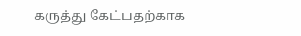கருத்து கேட்பதற்காக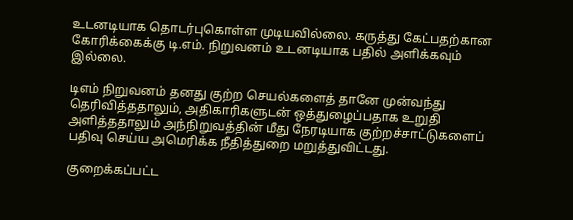உடனடியாக தொடர்புகொள்ள முடியவில்லை. கருத்து கேட்பதற்கான கோரிக்கைக்கு டி.எம். நிறுவனம் உடனடியாக பதில் அளிக்கவும் இல்லை.

டிஎம் நிறுவனம் தனது குற்ற செயல்களைத் தானே முன்வந்து தெரிவித்ததாலும், அதிகாரிகளுடன் ஒத்துழைப்பதாக உறுதி அளித்ததாலும் அந்நிறுவத்தின் மீது நேரடியாக குற்றச்சாட்டுகளைப் பதிவு செய்ய அமெரிக்க நீதித்துறை மறுத்துவிட்டது.

குறைக்கப்பட்ட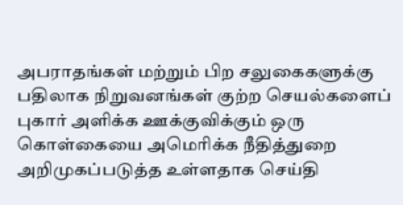அபராதங்கள் மற்றும் பிற சலுகைகளுக்கு பதிலாக நிறுவனங்கள் குற்ற செயல்களைப் புகார் அளிக்க ஊக்குவிக்கும் ஒரு கொள்கையை அமெரிக்க நீதித்துறை அறிமுகப்படுத்த உள்ளதாக செய்தி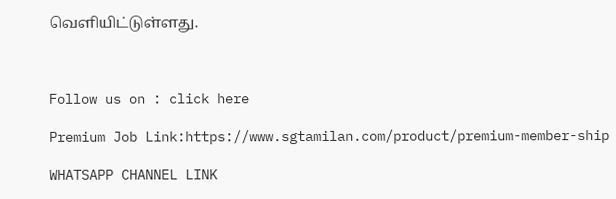வெளியிட்டுள்ளது.



Follow us on : click here

Premium Job Link:https://www.sgtamilan.com/product/premium-member-ship

WHATSAPP CHANNEL LINK